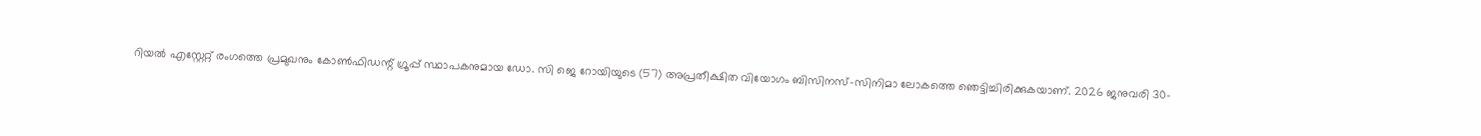റിയൽ എസ്റ്റേറ്റ് രംഗത്തെ പ്രമുഖനും കോൺഫിഡന്റ് ഗ്രൂപ്പ് സ്ഥാപകനുമായ ഡോ. സി ജെ റോയിയുടെ (57) അപ്രതീക്ഷിത വിയോഗം ബിസിനസ്-സിനിമാ ലോകത്തെ ഞെട്ടിച്ചിരിക്കുകയാണ്. 2026 ജനുവരി 30-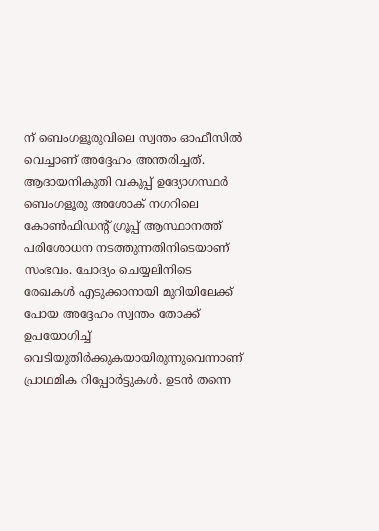ന് ബെംഗളൂരുവിലെ സ്വന്തം ഓഫീസിൽ വെച്ചാണ് അദ്ദേഹം അന്തരിച്ചത്.
ആദായനികുതി വകുപ്പ് ഉദ്യോഗസ്ഥർ ബെംഗളൂരു അശോക് നഗറിലെ കോൺഫിഡന്റ് ഗ്രൂപ്പ് ആസ്ഥാനത്ത് പരിശോധന നടത്തുന്നതിനിടെയാണ് സംഭവം. ചോദ്യം ചെയ്യലിനിടെ രേഖകൾ എടുക്കാനായി മുറിയിലേക്ക് പോയ അദ്ദേഹം സ്വന്തം തോക്ക് ഉപയോഗിച്ച് വെടിയുതിർക്കുകയായിരുന്നുവെന്നാണ് പ്രാഥമിക റിപ്പോർട്ടുകൾ. ഉടൻ തന്നെ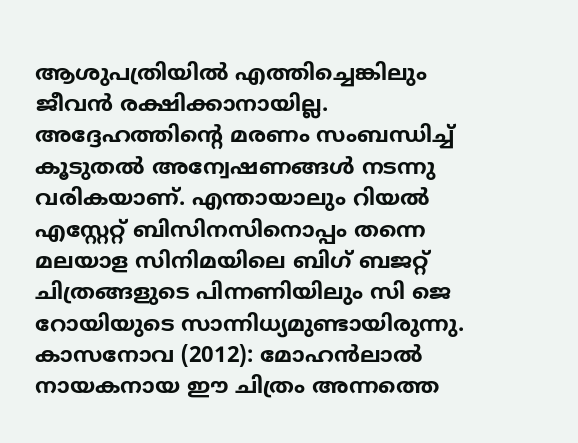ആശുപത്രിയിൽ എത്തിച്ചെങ്കിലും ജീവൻ രക്ഷിക്കാനായില്ല.
അദ്ദേഹത്തിന്റെ മരണം സംബന്ധിച്ച് കൂടുതൽ അന്വേഷണങ്ങൾ നടന്നു വരികയാണ്. എന്തായാലും റിയൽ എസ്റ്റേറ്റ് ബിസിനസിനൊപ്പം തന്നെ മലയാള സിനിമയിലെ ബിഗ് ബജറ്റ് ചിത്രങ്ങളുടെ പിന്നണിയിലും സി ജെ റോയിയുടെ സാന്നിധ്യമുണ്ടായിരുന്നു.
കാസനോവ (2012): മോഹൻലാൽ നായകനായ ഈ ചിത്രം അന്നത്തെ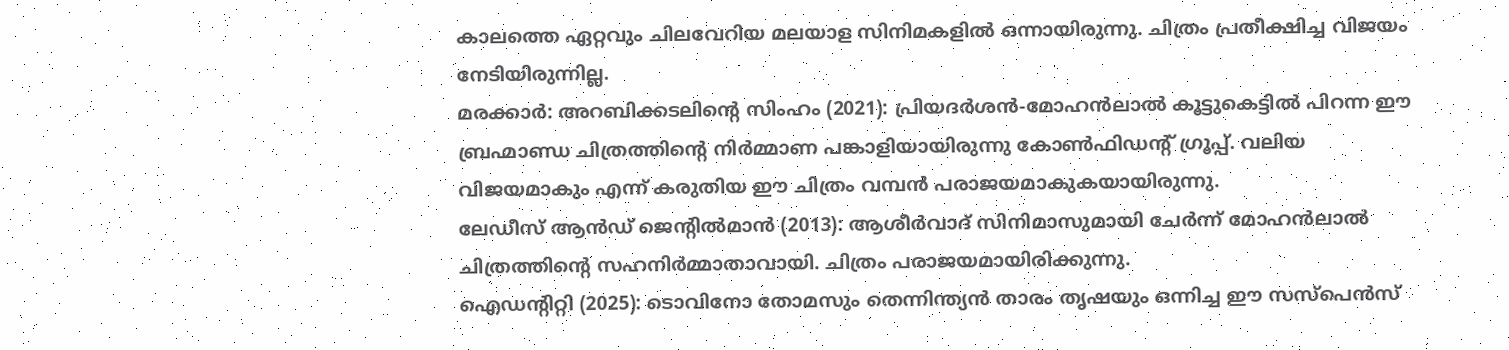കാലത്തെ ഏറ്റവും ചിലവേറിയ മലയാള സിനിമകളിൽ ഒന്നായിരുന്നു. ചിത്രം പ്രതീക്ഷിച്ച വിജയം നേടിയിരുന്നില്ല.
മരക്കാർ: അറബിക്കടലിന്റെ സിംഹം (2021): പ്രിയദർശൻ-മോഹൻലാൽ കൂട്ടുകെട്ടിൽ പിറന്ന ഈ ബ്രഹ്മാണ്ഡ ചിത്രത്തിന്റെ നിർമ്മാണ പങ്കാളിയായിരുന്നു കോൺഫിഡന്റ് ഗ്രൂപ്പ്. വലിയ വിജയമാകും എന്ന് കരുതിയ ഈ ചിത്രം വമ്പൻ പരാജയമാകുകയായിരുന്നു.
ലേഡീസ് ആൻഡ് ജെന്റിൽമാൻ (2013): ആശീർവാദ് സിനിമാസുമായി ചേർന്ന് മോഹൻലാൽ ചിത്രത്തിന്റെ സഹനിർമ്മാതാവായി. ചിത്രം പരാജയമായിരിക്കുന്നു.
ഐഡന്റിറ്റി (2025): ടൊവിനോ തോമസും തെന്നിന്ത്യൻ താരം തൃഷയും ഒന്നിച്ച ഈ സസ്പെൻസ്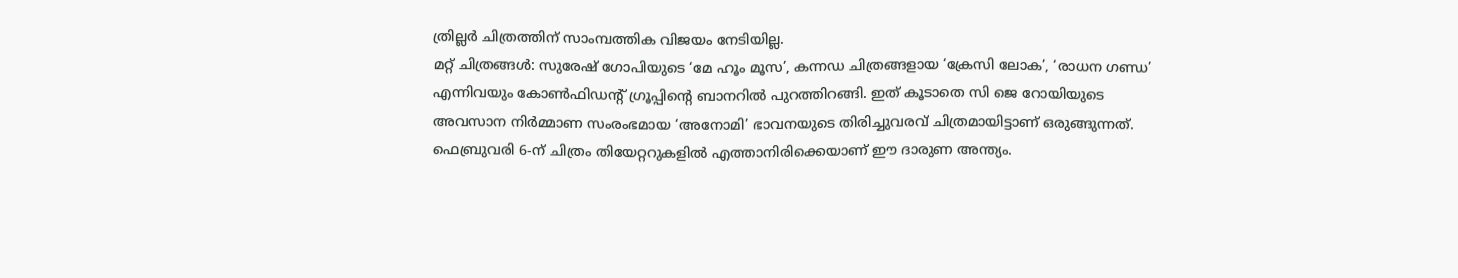ത്രില്ലർ ചിത്രത്തിന് സാംമ്പത്തിക വിജയം നേടിയില്ല.
മറ്റ് ചിത്രങ്ങൾ: സുരേഷ് ഗോപിയുടെ ‘മേ ഹൂം മൂസ’, കന്നഡ ചിത്രങ്ങളായ ‘ക്രേസി ലോക’, ‘രാധന ഗണ്ഡ’ എന്നിവയും കോൺഫിഡന്റ് ഗ്രൂപ്പിന്റെ ബാനറിൽ പുറത്തിറങ്ങി. ഇത് കൂടാതെ സി ജെ റോയിയുടെ അവസാന നിർമ്മാണ സംരംഭമായ ‘അനോമി’ ഭാവനയുടെ തിരിച്ചുവരവ് ചിത്രമായിട്ടാണ് ഒരുങ്ങുന്നത്. ഫെബ്രുവരി 6-ന് ചിത്രം തിയേറ്ററുകളിൽ എത്താനിരിക്കെയാണ് ഈ ദാരുണ അന്ത്യം.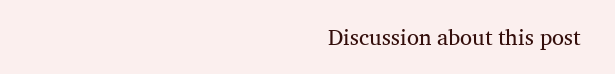Discussion about this post